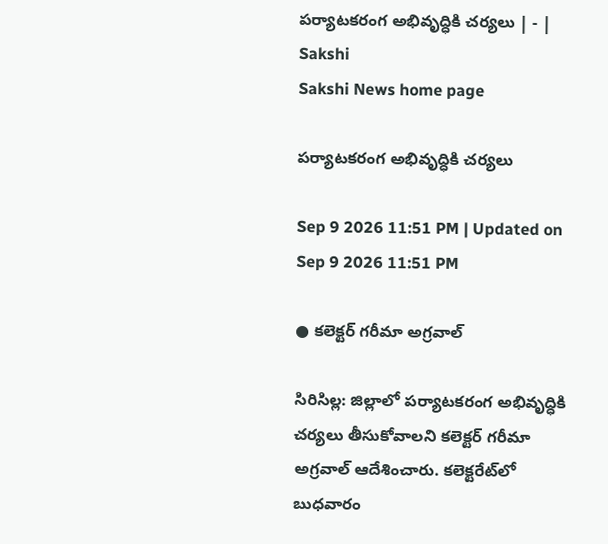పర్యాటకరంగ అభివృద్ధికి చర్యలు | - | Sakshi
Sakshi News home page

పర్యాటకరంగ అభివృద్ధికి చర్యలు

Sep 9 2026 11:51 PM | Updated on Sep 9 2026 11:51 PM

● కలెక్టర్‌ గరీమా అగ్రవాల్‌

సిరిసిల్ల: జిల్లాలో పర్యాటకరంగ అభివృద్ధికి చర్యలు తీసుకోవాలని కలెక్టర్‌ గరీమా అగ్రవాల్‌ ఆదేశించారు. కలెక్టరేట్‌లో బుధవారం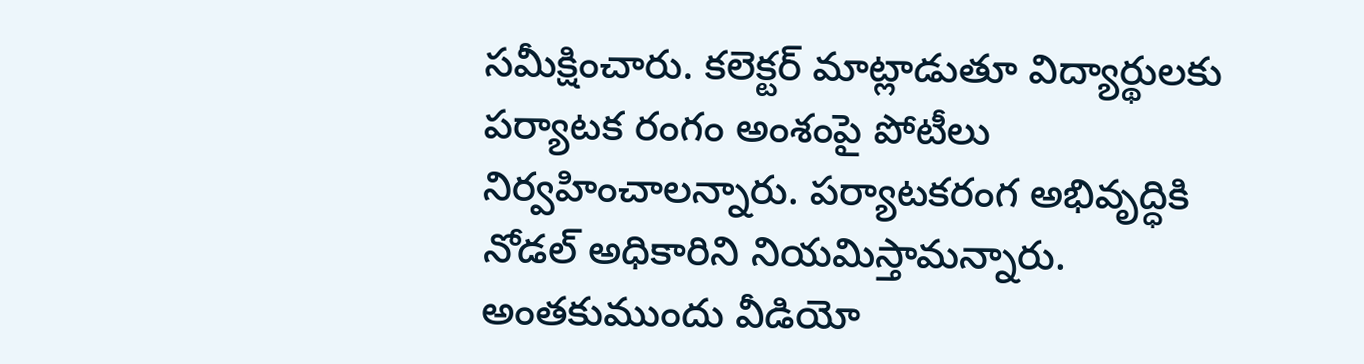సమీక్షించారు. కలెక్టర్‌ మాట్లాడుతూ విద్యార్థులకు పర్యాటక రంగం అంశంపై పోటీలు నిర్వహించాలన్నారు. పర్యాటకరంగ అభివృద్ధికి నోడల్‌ అధికారిని నియమిస్తామన్నారు. అంతకుముందు వీడియో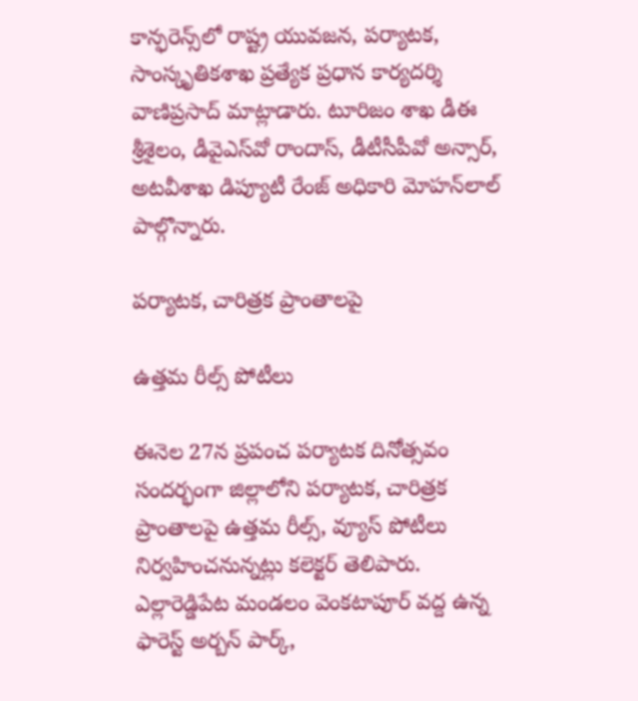కాన్ఫరెన్స్‌లో రాష్ట్ర యువజన, పర్యాటక, సాంస్కృతికశాఖ ప్రత్యేక ప్రధాన కార్యదర్శి వాణిప్రసాద్‌ మాట్లాడారు. టూరిజం శాఖ డీఈ శ్రీశైలం, డీవైఎస్‌వో రాందాస్‌, డీటీసీపీవో అన్సార్‌, అటవీశాఖ డిప్యూటీ రేంజ్‌ అధికారి మోహన్‌లాల్‌ పాల్గొన్నారు.

పర్యాటక, చారిత్రక ప్రాంతాలపై

ఉత్తమ రీల్స్‌ పోటీలు

ఈనెల 27న ప్రపంచ పర్యాటక దినోత్సవం సందర్భంగా జిల్లాలోని పర్యాటక, చారిత్రక ప్రాంతాలపై ఉత్తమ రీల్స్‌, వ్యూస్‌ పోటీలు నిర్వహించనున్నట్లు కలెక్టర్‌ తెలిపారు. ఎల్లారెడ్డిపేట మండలం వెంకటాపూర్‌ వద్ద ఉన్న ఫారెస్ట్‌ అర్బన్‌ పార్క్‌,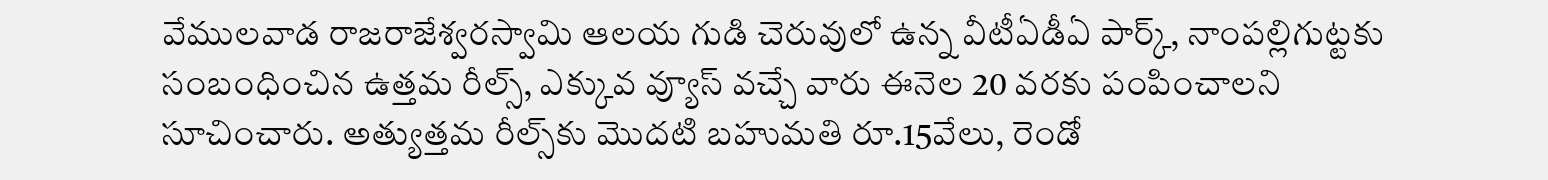వేములవాడ రాజరాజేశ్వరస్వామి ఆలయ గుడి చెరువులో ఉన్న వీటీఏడీఏ పార్క్‌, నాంపల్లిగుట్టకు సంబంధించిన ఉత్తమ రీల్స్‌, ఎక్కువ వ్యూస్‌ వచ్చే వారు ఈనెల 20 వరకు పంపించాలని సూచించారు. అత్యుత్తమ రీల్స్‌కు మొదటి బహుమతి రూ.15వేలు, రెండో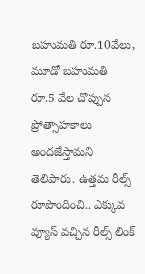బహుమతి రూ.10వేలు, మూడో బహుమతి రూ.5 వేల చొప్పున ప్రోత్సాహకాలు అందజేస్తామని తెలిపారు. ఉత్తమ రీల్స్‌ రూపొందించి.. ఎక్కువ వ్యూస్‌ వచ్చిన రీల్స్‌ లింక్‌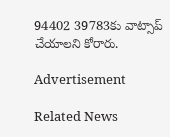94402 39783కు వాట్సాప్‌ చేయాలని కోరారు.

Advertisement

Related News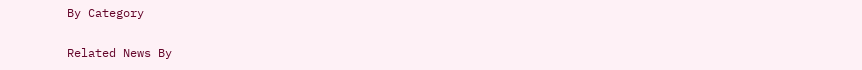By Category

Related News By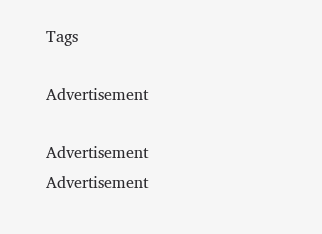Tags

Advertisement

Advertisement
Advertisement